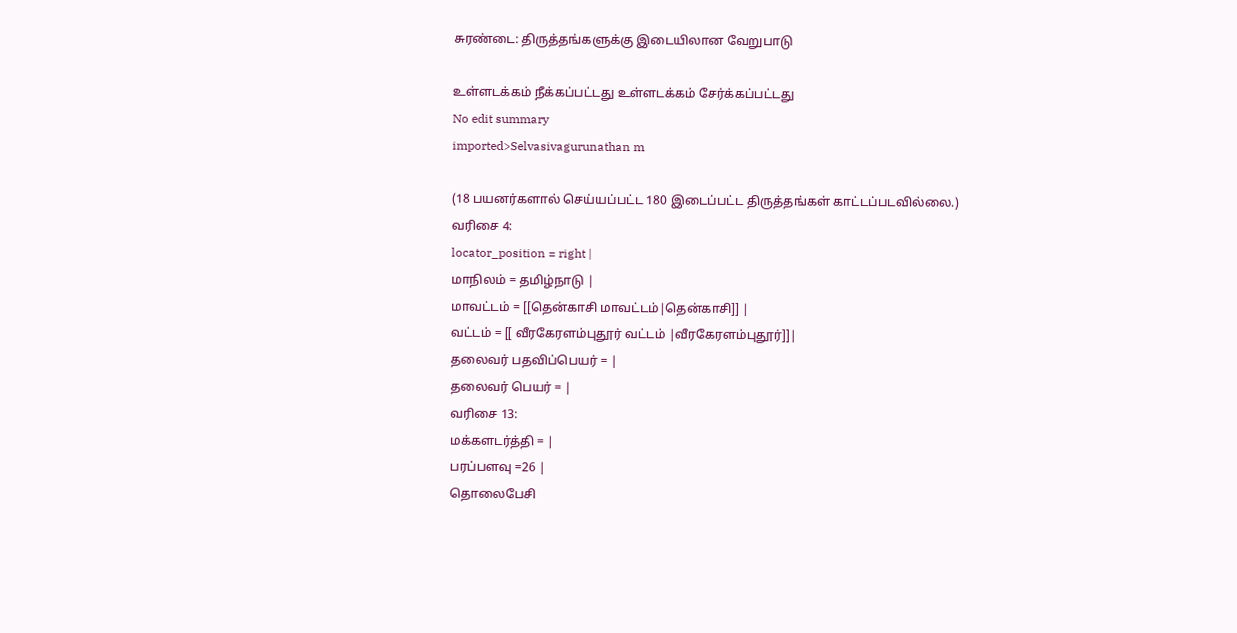சுரண்டை: திருத்தங்களுக்கு இடையிலான வேறுபாடு

உள்ளடக்கம் நீக்கப்பட்டது உள்ளடக்கம் சேர்க்கப்பட்டது
No edit summary
imported>Selvasivagurunathan m

(18 பயனர்களால் செய்யப்பட்ட 180 இடைப்பட்ட திருத்தங்கள் காட்டப்படவில்லை.)
வரிசை 4:
locator_position = right |
மாநிலம் = தமிழ்நாடு |
மாவட்டம் = [[தென்காசி மாவட்டம்|தென்காசி]] |
வட்டம் = [[ வீரகேரளம்புதூர் வட்டம் |வீரகேரளம்புதூர்]]|
தலைவர் பதவிப்பெயர் = |
தலைவர் பெயர் = |
வரிசை 13:
மக்களடர்த்தி = |
பரப்பளவு =26 |
தொலைபேசி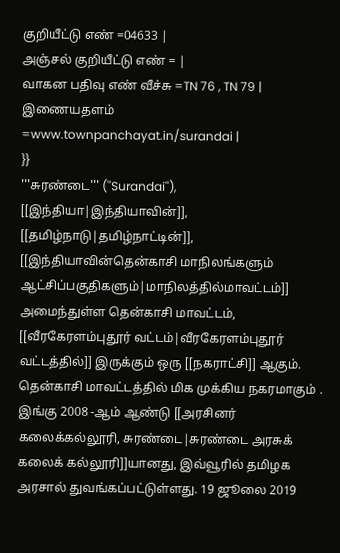குறியீட்டு எண் =04633 |
அஞ்சல் குறியீட்டு எண் = |
வாகன பதிவு எண் வீச்சு =TN 76 , TN 79 |
இணையதளம் =www.townpanchayat.in/surandai |
}}
'''சுரண்டை''' (''Surandai''), [[இந்தியா|இந்தியாவின்]], [[தமிழ்நாடு|தமிழ்நாட்டின்]], [[இந்தியாவின்தென்காசி மாநிலங்களும் ஆட்சிப்பகுதிகளும்|மாநிலத்தில்மாவட்டம்]] அமைந்துள்ள தென்காசி மாவட்டம், [[வீரகேரளம்புதூர் வட்டம்|வீரகேரளம்புதூர் வட்டத்தில்]] இருக்கும் ஒரு [[நகராட்சி]] ஆகும். தென்காசி மாவட்டத்தில் மிக முக்கிய நகரமாகும் . இங்கு 2008 -ஆம் ஆண்டு [[அரசினர் கலைக்கல்லூரி, சுரண்டை|சுரண்டை அரசுக் கலைக் கல்லூரி]]யானது, இவ்வூரில் தமிழக அரசால் துவங்கப்பட்டுள்ளது. 19 ஜூலை 2019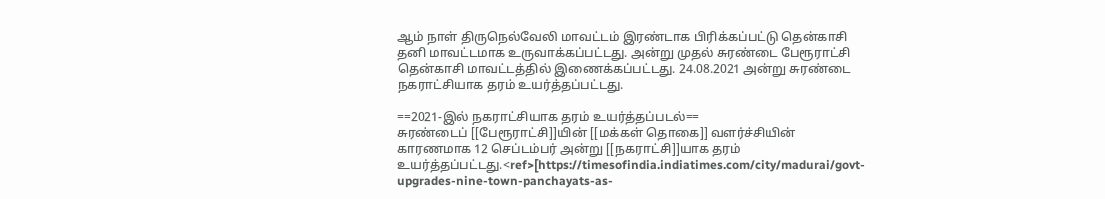ஆம் நாள் திருநெல்வேலி மாவட்டம் இரண்டாக பிரிக்கப்பட்டு தென்காசி தனி மாவட்டமாக உருவாக்கப்பட்டது. அன்று முதல் சுரண்டை பேரூராட்சி தென்காசி மாவட்டத்தில் இணைக்கப்பட்டது. 24.08.2021 அன்று சுரண்டை நகராட்சியாக தரம் உயர்த்தப்பட்டது.

==2021-இல் நகராட்சியாக தரம் உயர்த்தப்படல்==
சுரண்டைப் [[பேரூராட்சி]]யின் [[மக்கள் தொகை]] வளர்ச்சியின் காரணமாக 12 செப்டம்பர் அன்று [[நகராட்சி]]யாக தரம் உயர்த்தப்பட்டது.<ref>[https://timesofindia.indiatimes.com/city/madurai/govt-upgrades-nine-town-panchayats-as-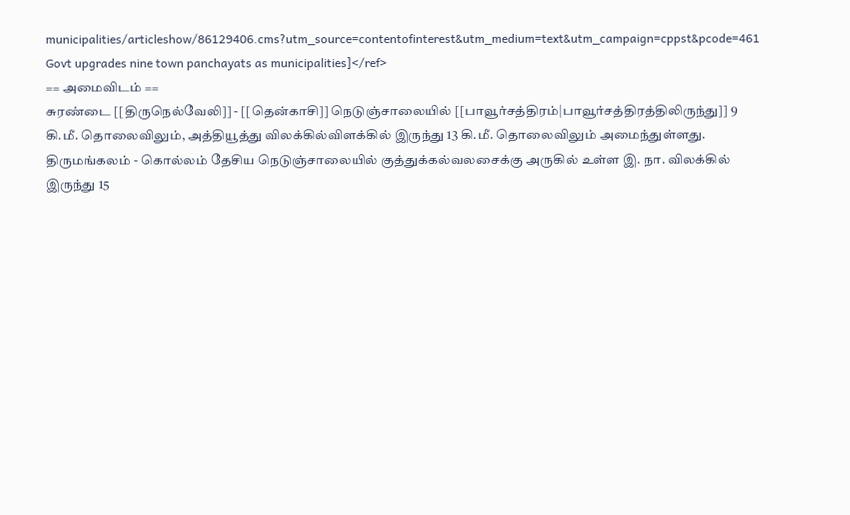municipalities/articleshow/86129406.cms?utm_source=contentofinterest&utm_medium=text&utm_campaign=cppst&pcode=461 Govt upgrades nine town panchayats as municipalities]</ref>
== அமைவிடம் ==
சுரண்டை [[திருநெல்வேலி]] - [[தென்காசி]] நெடுஞ்சாலையில் [[பாவூர்சத்திரம்|பாவூர்சத்திரத்திலிருந்து]] 9 கி.மீ. தொலைவிலும், அத்தியூத்து விலக்கில்விளக்கில் இருந்து 13 கி.மீ. தொலைவிலும் அமைந்துள்ளது. திருமங்கலம் - கொல்லம் தேசிய நெடுஞ்சாலையில் குத்துக்கல்வலசைக்கு அருகில் உள்ள இ. நா. விலக்கில் இருந்து 15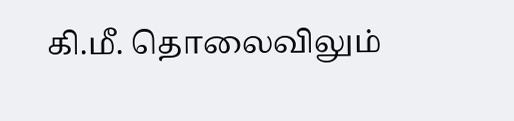கி.மீ. தொலைவிலும்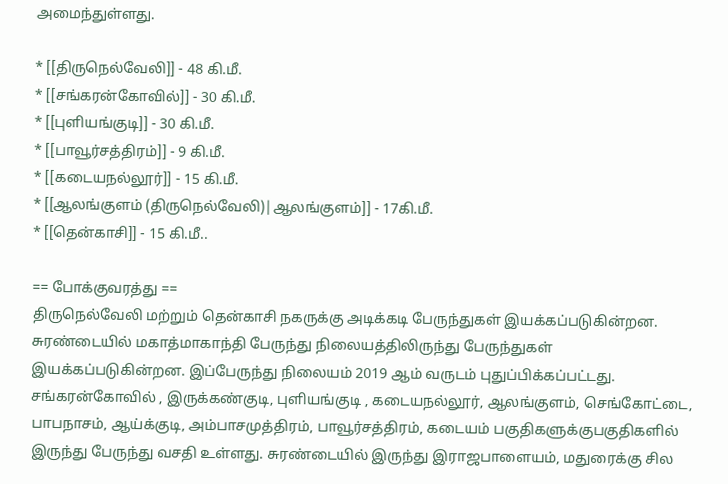அமைந்துள்ளது.

* [[திருநெல்வேலி]] - 48 கி.மீ.
* [[சங்கரன்கோவில்]] - 30 கி.மீ.
* [[புளியங்குடி]] - 30 கி.மீ.
* [[பாவூர்சத்திரம்]] - 9 கி.மீ.
* [[கடையநல்லூர்]] - 15 கி.மீ.
* [[ஆலங்குளம் (திருநெல்வேலி)|ஆலங்குளம்]] - 17கி.மீ.
* [[தென்காசி]] - 15 கி.மீ..

== போக்குவரத்து ==
திருநெல்வேலி மற்றும் தென்காசி நகருக்கு அடிக்கடி பேருந்துகள் இயக்கப்படுகின்றன. சுரண்டையில் மகாத்மாகாந்தி பேருந்து நிலையத்திலிருந்து பேருந்துகள் இயக்கப்படுகின்றன. இப்பேருந்து நிலையம் 2019 ஆம் வருடம் புதுப்பிக்கப்பட்டது. சங்கரன்கோவில் , இருக்கண்குடி, புளியங்குடி , கடையநல்லூர், ஆலங்குளம், செங்கோட்டை, பாபநாசம், ஆய்க்குடி, அம்பாசமுத்திரம், பாவூர்சத்திரம், கடையம் பகுதிகளுக்குபகுதிகளில் இருந்து பேருந்து வசதி உள்ளது. சுரண்டையில் இருந்து இராஜபாளையம், மதுரைக்கு சில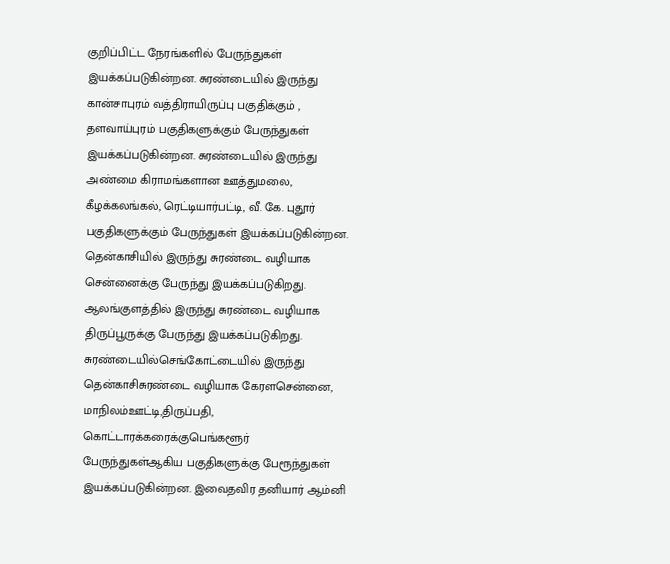குறிப்பிட்ட நேரங்களில் பேருந்துகள் இயக்கப்படுகின்றன. சுரண்டையில் இருந்து கான்சாபுரம் வத்திராயிருப்பு பகுதிக்கும் , தளவாய்புரம் பகுதிகளுக்கும் பேருந்துகள் இயக்கப்படுகின்றன. சுரண்டையில் இருந்து அண்மை கிராமங்களான ஊத்துமலை, கீழக்கலங்கல், ரெட்டியார்பட்டி, வீ. கே. புதூர் பகுதிகளுக்கும் பேருந்துகள் இயக்கப்படுகின்றன. தென்காசியில் இருந்து சுரண்டை வழியாக சென்னைக்கு பேருந்து இயக்கப்படுகிறது. ஆலங்குளத்தில் இருந்து சுரண்டை வழியாக திருப்பூருக்கு பேருந்து இயக்கப்படுகிறது. சுரண்டையில்செங்கோட்டையில் இருந்து தென்காசிசுரண்டை வழியாக கேரளசென்னை, மாநிலம்ஊட்டி,திருப்பதி, கொட்டாரக்கரைக்குபெங்களூர் பேருந்துகள்ஆகிய பகுதிகளுக்கு பேரூந்துகள் இயக்கப்படுகின்றன. இவைதவிர தனியார் ஆம்னி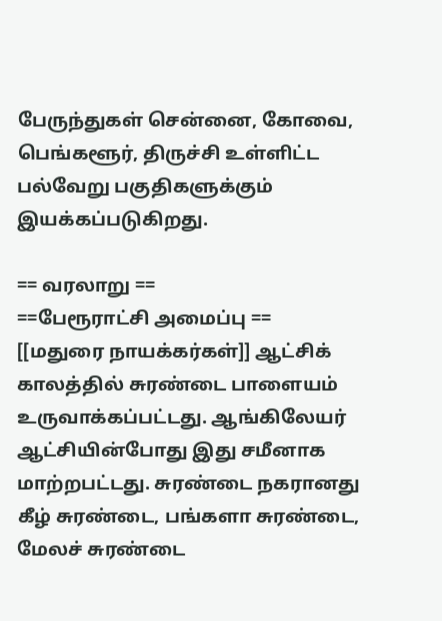பேருந்துகள் சென்னை, கோவை, பெங்களூர், திருச்சி உள்ளிட்ட பல்வேறு பகுதிகளுக்கும் இயக்கப்படுகிறது.

== வரலாறு ==
==பேரூராட்சி அமைப்பு ==
[[மதுரை நாயக்கர்கள்]] ஆட்சிக் காலத்தில் சுரண்டை பாளையம் உருவாக்கப்பட்டது. ஆங்கிலேயர் ஆட்சியின்போது இது சமீனாக மாற்றபட்டது. சுரண்டை நகரானது கீழ் சுரண்டை, பங்களா சுரண்டை, மேலச் சுரண்டை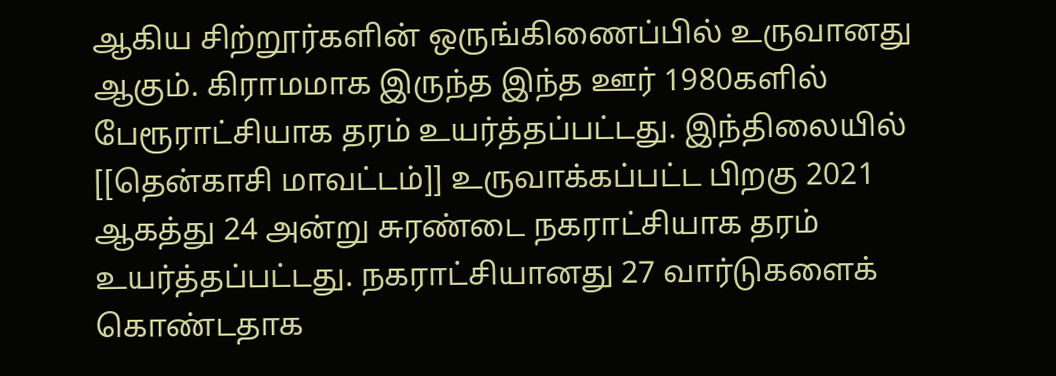ஆகிய சிற்றூர்களின் ஒருங்கிணைப்பில் உருவானது ஆகும். கிராமமாக இருந்த இந்த ஊர் 1980களில் பேரூராட்சியாக தரம் உயர்த்தப்பட்டது. இந்திலையில் [[தென்காசி மாவட்டம்]] உருவாக்கப்பட்ட பிறகு 2021 ஆகத்து 24 அன்று சுரண்டை நகராட்சியாக தரம் உயர்த்தப்பட்டது. நகராட்சியானது 27 வார்டுகளைக் கொண்டதாக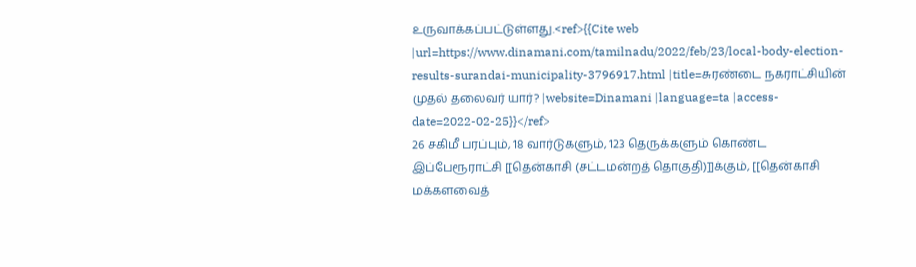உருவாக்கப்பட்டுள்ளது.<ref>{{Cite web |url=https://www.dinamani.com/tamilnadu/2022/feb/23/local-body-election-results-surandai-municipality-3796917.html |title=சுரண்டை நகராட்சியின் முதல் தலைவர் யார்? |website=Dinamani |language=ta |access-date=2022-02-25}}</ref>
26 சகிமீ பரப்பும், 18 வார்டுகளும், 123 தெருக்களும் கொண்ட இப்பேரூராட்சி [[தென்காசி (சட்டமன்றத் தொகுதி)]]க்கும், [[தென்காசி மக்களவைத்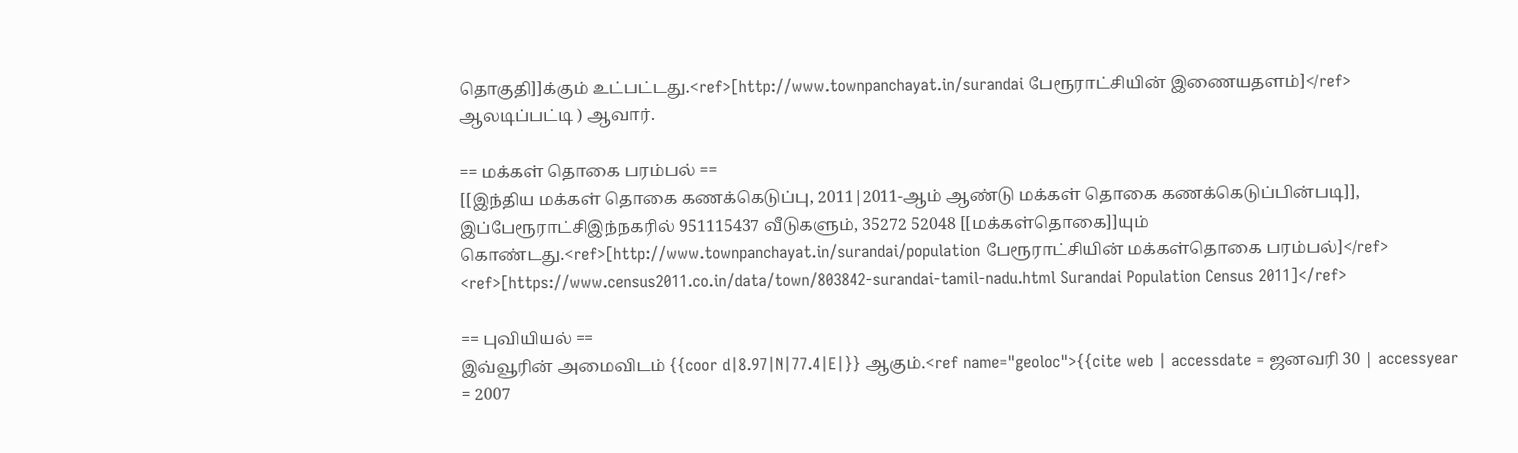தொகுதி]]க்கும் உட்பட்டது.<ref>[http://www.townpanchayat.in/surandai பேரூராட்சியின் இணையதளம்]</ref> ஆலடிப்பட்டி ) ஆவார்.

== மக்கள் தொகை பரம்பல் ==
[[இந்திய மக்கள் தொகை கணக்கெடுப்பு, 2011|2011-ஆம் ஆண்டு மக்கள் தொகை கணக்கெடுப்பின்படி]], இப்பேரூராட்சிஇந்நகரில் 951115437 வீடுகளும், 35272 52048 [[மக்கள்தொகை]]யும் கொண்டது.<ref>[http://www.townpanchayat.in/surandai/population பேரூராட்சியின் மக்கள்தொகை பரம்பல்]</ref> <ref>[https://www.census2011.co.in/data/town/803842-surandai-tamil-nadu.html Surandai Population Census 2011]</ref>

== புவியியல் ==
இவ்வூரின் அமைவிடம் {{coor d|8.97|N|77.4|E|}} ஆகும்.<ref name="geoloc">{{cite web | accessdate = ஜனவரி 30 | accessyear = 2007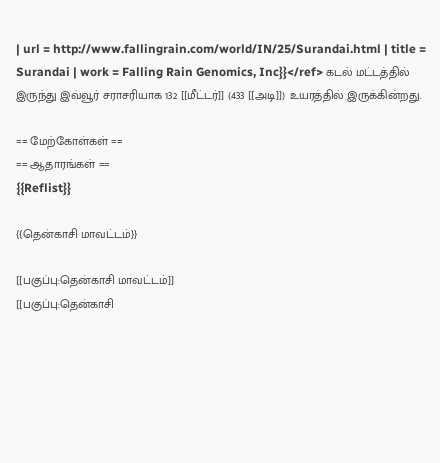| url = http://www.fallingrain.com/world/IN/25/Surandai.html | title = Surandai | work = Falling Rain Genomics, Inc}}</ref> கடல் மட்டத்தில் இருந்து இவ்வூர் சராசரியாக 132 [[மீட்டர்]] (433 [[அடி]]) உயரத்தில் இருக்கின்றது.

== மேற்கோள்கள் ==
== ஆதாரங்கள் ==
{{Reflist}}

{{தென்காசி மாவட்டம்}}

[[பகுப்பு:தென்காசி மாவட்டம்]]
[[பகுப்பு:தென்காசி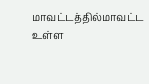மாவட்டத்தில்மாவட்ட உள்ள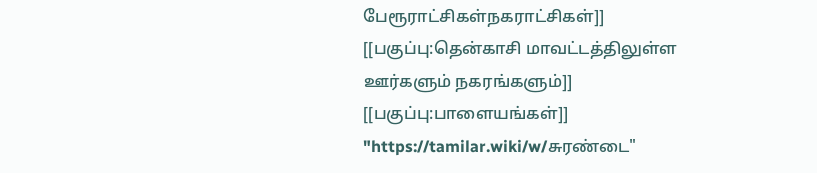பேரூராட்சிகள்நகராட்சிகள்]]
[[பகுப்பு:தென்காசி மாவட்டத்திலுள்ள ஊர்களும் நகரங்களும்]]
[[பகுப்பு:பாளையங்கள்]]
"https://tamilar.wiki/w/சுரண்டை"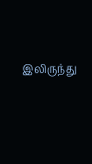இலிருந்து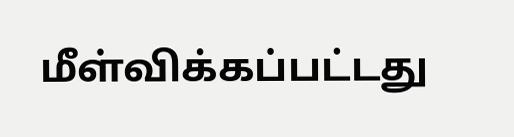மீள்விக்கப்பட்டது